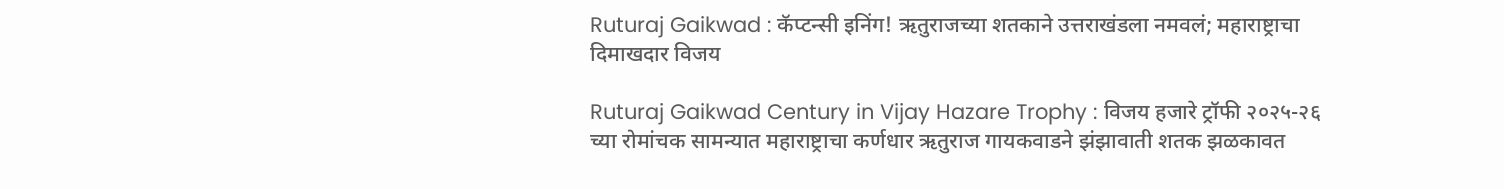Ruturaj Gaikwad : कॅप्टन्सी इनिंग! ऋतुराजच्या शतकाने उत्तराखंडला नमवलं; महाराष्ट्राचा दिमाखदार विजय

Ruturaj Gaikwad Century in Vijay Hazare Trophy : विजय हजारे ट्रॉफी २०२५-२६ च्या रोमांचक सामन्यात महाराष्ट्राचा कर्णधार ऋतुराज गायकवाडने झंझावाती शतक झळकावत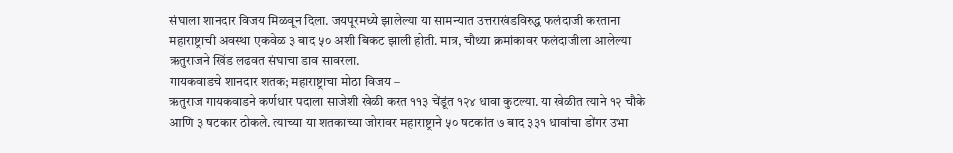संघाला शानदार विजय मिळवून दिला. जयपूरमध्ये झालेल्या या सामन्यात उत्तराखंडविरुद्ध फलंदाजी करताना महाराष्ट्राची अवस्था एकवेळ ३ बाद ५० अशी बिकट झाली होती. मात्र, चौथ्या क्रमांकावर फलंदाजीला आलेल्या ऋतुराजने खिंड लढवत संघाचा डाव सावरला.
गायकवाडचे शानदार शतक; महाराष्ट्राचा मोठा विजय –
ऋतुराज गायकवाडने कर्णधार पदाला साजेशी खेळी करत ११३ चेंडूंत १२४ धावा कुटल्या. या खेळीत त्याने १२ चौके आणि ३ षटकार ठोकले. त्याच्या या शतकाच्या जोरावर महाराष्ट्राने ५० षटकांत ७ बाद ३३१ धावांचा डोंगर उभा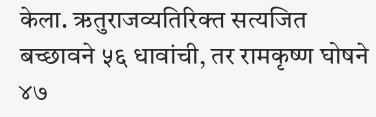केला. ऋतुराजव्यतिरिक्त सत्यजित बच्छावने ५६ धावांची, तर रामकृष्ण घोषने ४७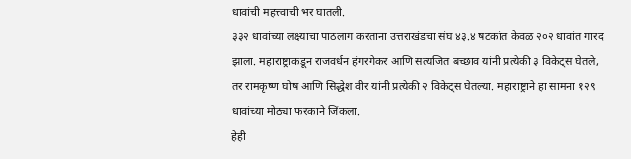धावांची महत्त्वाची भर घातली.
३३२ धावांच्या लक्ष्याचा पाठलाग करताना उत्तराखंडचा संघ ४३.४ षटकांत केवळ २०२ धावांत गारद झाला. महाराष्ट्राकडून राजवर्धन हंगरगेकर आणि सत्यजित बच्छाव यांनी प्रत्येकी ३ विकेट्स घेतले, तर रामकृष्ण घोष आणि सिद्धेश वीर यांनी प्रत्येकी २ विकेट्स घेतल्या. महाराष्ट्राने हा सामना १२९ धावांच्या मोठ्या फरकाने जिंकला.
हेही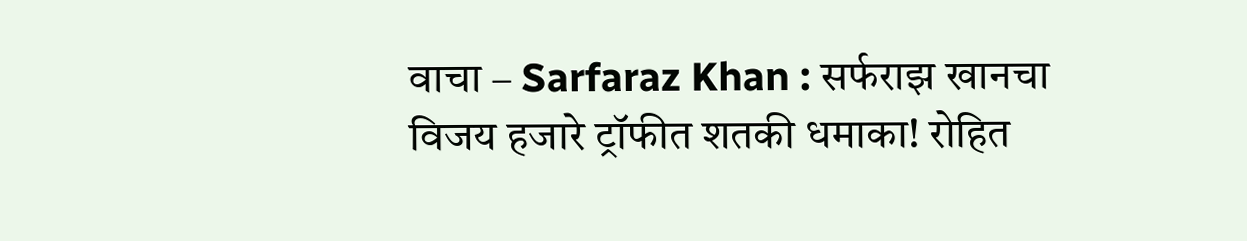वाचा – Sarfaraz Khan : सर्फराझ खानचा विजय हजारे ट्रॉफीत शतकी धमाका! रोहित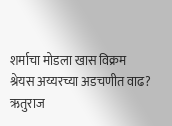शर्माचा मोडला खास विक्रम
श्रेयस अय्यरच्या अडचणीत वाढ?
ऋतुराज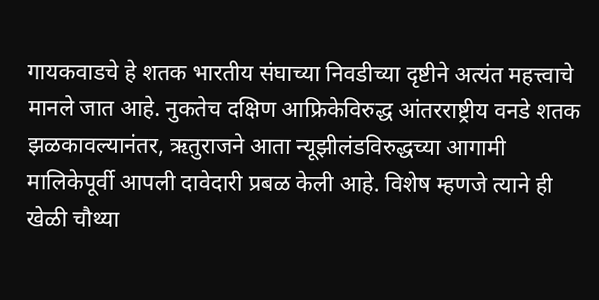गायकवाडचे हे शतक भारतीय संघाच्या निवडीच्या दृष्टीने अत्यंत महत्त्वाचे मानले जात आहे. नुकतेच दक्षिण आफ्रिकेविरुद्ध आंतरराष्ट्रीय वनडे शतक झळकावल्यानंतर, ऋतुराजने आता न्यूझीलंडविरुद्धच्या आगामी मालिकेपूर्वी आपली दावेदारी प्रबळ केली आहे. विशेष म्हणजे त्याने ही खेळी चौथ्या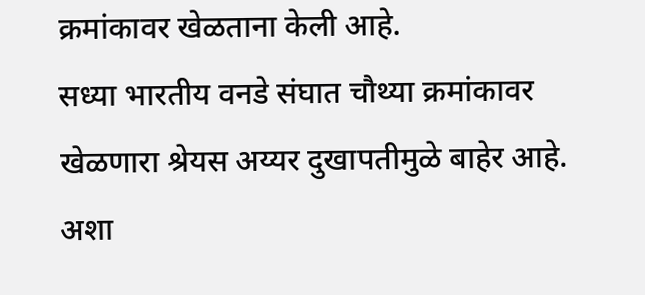क्रमांकावर खेळताना केली आहे.
सध्या भारतीय वनडे संघात चौथ्या क्रमांकावर खेळणारा श्रेयस अय्यर दुखापतीमुळे बाहेर आहे. अशा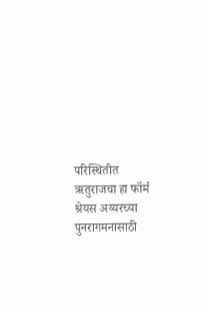परिस्थितीत ऋतुराजचा हा फॉर्म श्रेयस अय्यरच्या पुनरागमनासाठी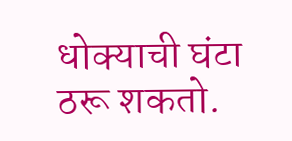धोक्याची घंटा ठरू शकतो.